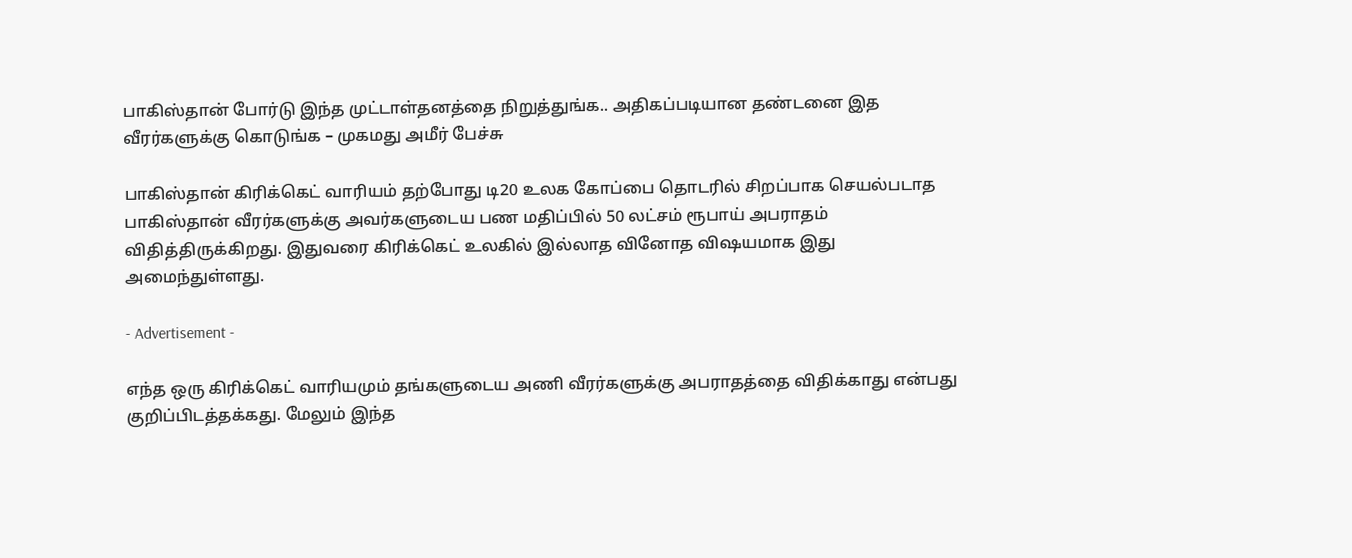பாகிஸ்தான் போர்டு இந்த முட்டாள்தனத்தை நிறுத்துங்க.. அதிகப்படியான தண்டனை இத வீரர்களுக்கு கொடுங்க – முகமது அமீர் பேச்சு

பாகிஸ்தான் கிரிக்கெட் வாரியம் தற்போது டி20 உலக கோப்பை தொடரில் சிறப்பாக செயல்படாத பாகிஸ்தான் வீரர்களுக்கு அவர்களுடைய பண மதிப்பில் 50 லட்சம் ரூபாய் அபராதம் விதித்திருக்கிறது. இதுவரை கிரிக்கெட் உலகில் இல்லாத வினோத விஷயமாக இது அமைந்துள்ளது.

- Advertisement -

எந்த ஒரு கிரிக்கெட் வாரியமும் தங்களுடைய அணி வீரர்களுக்கு அபராதத்தை விதிக்காது என்பது குறிப்பிடத்தக்கது. மேலும் இந்த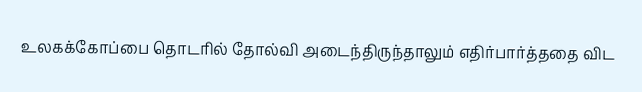உலகக்கோப்பை தொடரில் தோல்வி அடைந்திருந்தாலும் எதிர்பார்த்ததை விட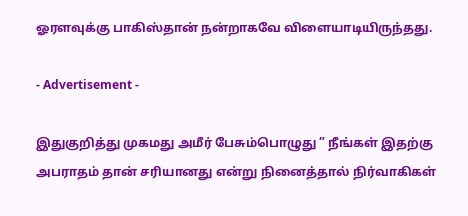ஓரளவுக்கு பாகிஸ்தான் நன்றாகவே விளையாடியிருந்தது.

- Advertisement -

இதுகுறித்து முகமது அமீர் பேசும்பொழுது ” நீங்கள் இதற்கு அபராதம் தான் சரியானது என்று நினைத்தால் நிர்வாகிகள்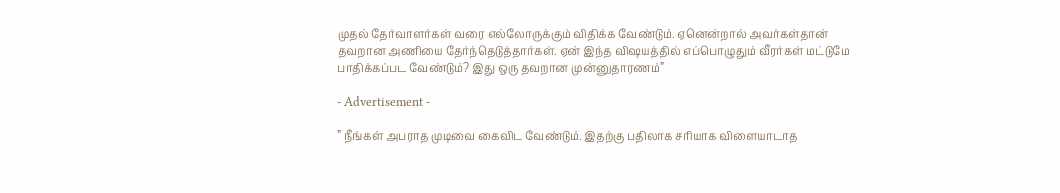முதல் தேர்வாளர்கள் வரை எல்லோருக்கும் விதிக்க வேண்டும். ஏனென்றால் அவர்கள்தான் தவறான அணியை தேர்ந்தெடுத்தார்கள். ஏன் இந்த விஷயத்தில் எப்பொழுதும் வீரர்கள் மட்டுமே பாதிக்கப்பட வேண்டும்? இது ஒரு தவறான முன்னுதாரணம்”

- Advertisement -

” நீங்கள் அபராத முடிவை கைவிட வேண்டும். இதற்கு பதிலாக சரியாக விளையாடாத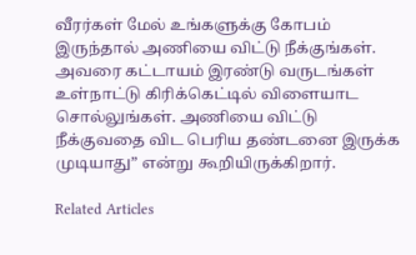வீரர்கள் மேல் உங்களுக்கு கோபம் இருந்தால் அணியை விட்டு நீக்குங்கள். அவரை கட்டாயம் இரண்டு வருடங்கள் உள்நாட்டு கிரிக்கெட்டில் விளையாட சொல்லுங்கள். அணியை விட்டு நீக்குவதை விட பெரிய தண்டனை இருக்க முடியாது” என்று கூறியிருக்கிறார்.

Related Articles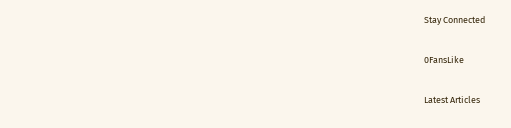Stay Connected

0FansLike

Latest Articles